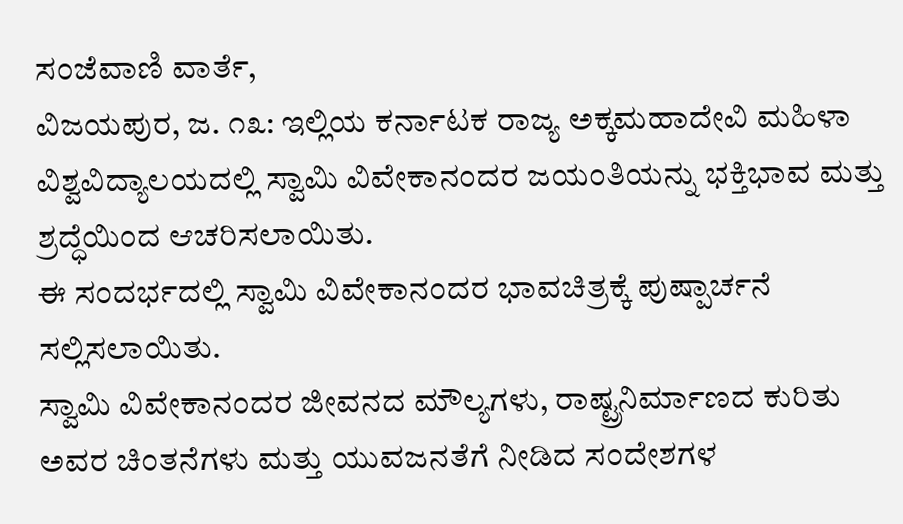ಸಂಜೆವಾಣಿ ವಾರ್ತೆ,
ವಿಜಯಪುರ, ಜ. ೧೩: ಇಲ್ಲಿಯ ಕರ್ನಾಟಕ ರಾಜ್ಯ ಅಕ್ಕಮಹಾದೇವಿ ಮಹಿಳಾ ವಿಶ್ವವಿದ್ಯಾಲಯದಲ್ಲಿ ಸ್ವಾಮಿ ವಿವೇಕಾನಂದರ ಜಯಂತಿಯನ್ನು ಭಕ್ತಿಭಾವ ಮತ್ತು ಶ್ರದ್ಧೆಯಿಂದ ಆಚರಿಸಲಾಯಿತು.
ಈ ಸಂದರ್ಭದಲ್ಲಿ ಸ್ವಾಮಿ ವಿವೇಕಾನಂದರ ಭಾವಚಿತ್ರಕ್ಕೆ ಪುಷ್ಪಾರ್ಚನೆ ಸಲ್ಲಿಸಲಾಯಿತು.
ಸ್ವಾಮಿ ವಿವೇಕಾನಂದರ ಜೀವನದ ಮೌಲ್ಯಗಳು, ರಾಷ್ಟ್ರನಿರ್ಮಾಣದ ಕುರಿತು ಅವರ ಚಿಂತನೆಗಳು ಮತ್ತು ಯುವಜನತೆಗೆ ನೀಡಿದ ಸಂದೇಶಗಳ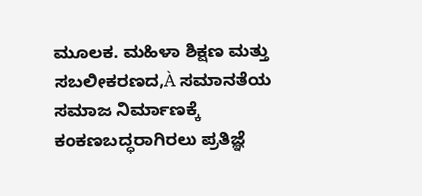ಮೂಲಕ. ಮಹಿಳಾ ಶಿಕ್ಷಣ ಮತ್ತು ಸಬಲೀಕರಣದ,À ಸಮಾನತೆಯ ಸಮಾಜ ನಿರ್ಮಾಣಕ್ಕೆ ಕಂಕಣಬದ್ಧರಾಗಿರಲು ಪ್ರತಿಜ್ಞೆ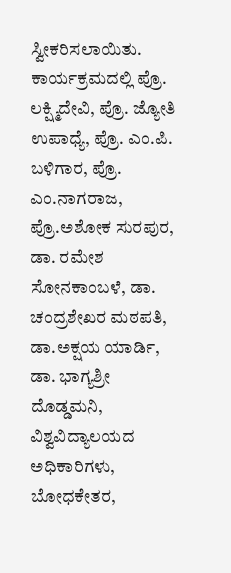ಸ್ವೀಕರಿಸಲಾಯಿತು.
ಕಾರ್ಯಕ್ರಮದಲ್ಲಿ ಪ್ರೊ. ಲಕ್ಷ್ಮಿದೇವಿ, ಪ್ರೊ. ಜ್ಯೋತಿ ಉಪಾಧ್ಯೆ, ಪ್ರೊ. ಎಂ.ಪಿ. ಬಳಿಗಾರ, ಪ್ರೊ. ಎಂ.ನಾಗರಾಜ, ಪ್ರೊ.ಅಶೋಕ ಸುರಪುರ, ಡಾ. ರಮೇಶ ಸೋನಕಾಂಬಳೆ, ಡಾ. ಚಂದ್ರಶೇಖರ ಮಠಪತಿ, ಡಾ.ಅಕ್ಷಯ ಯಾರ್ಡಿ, ಡಾ. ಭಾಗ್ಯಶ್ರೀ ದೊಡ್ಡಮನಿ, ವಿಶ್ವವಿದ್ಯಾಲಯದ ಅಧಿಕಾರಿಗಳು, ಬೋಧಕೇತರ,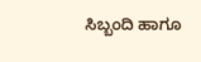ಸಿಬ್ಬಂದಿ ಹಾಗೂ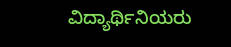ವಿದ್ಯಾರ್ಥಿನಿಯರು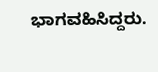ಭಾಗವಹಿಸಿದ್ದರು.